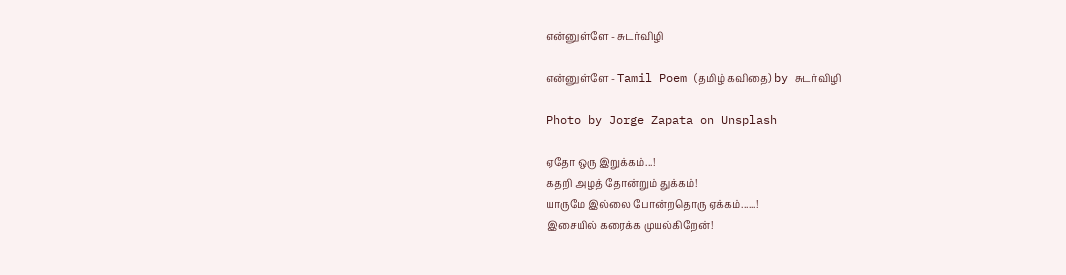என்னுள்ளே - சுடர்விழி

என்னுள்ளே - Tamil Poem (தமிழ் கவிதை) by சுடர்விழி

Photo by Jorge Zapata on Unsplash

ஏதோ ஒரு இறுக்கம்...!
கதறி அழத் தோன்றும் துக்கம்!
யாருமே இல்லை போன்றதொரு ஏக்கம்......!
இசையில் கரைக்க முயல்கிறேன்!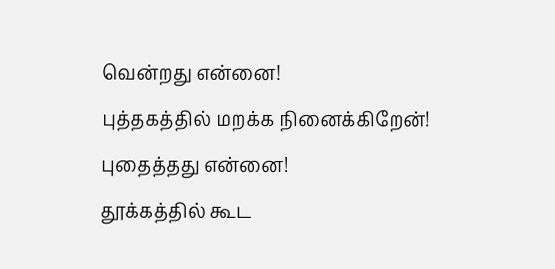வென்றது என்னை!
புத்தகத்தில் மறக்க நினைக்கிறேன்!
புதைத்தது என்னை!
தூக்கத்தில் கூட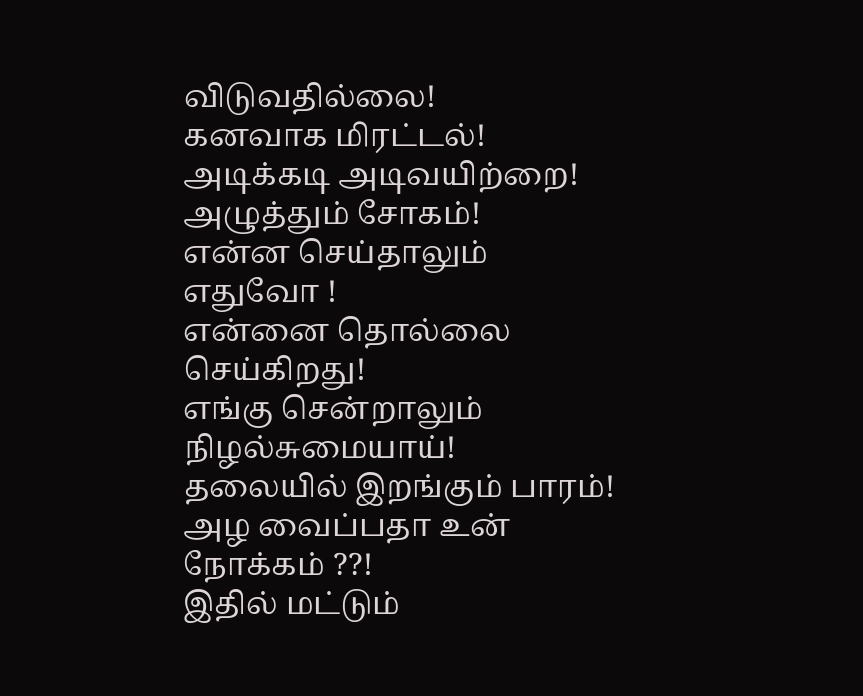விடுவதில்லை!
கனவாக மிரட்டல்!
அடிக்கடி அடிவயிற்றை!
அழுத்தும் சோகம்!
என்ன செய்தாலும் எதுவோ !
என்னை தொல்லை செய்கிறது!
எங்கு சென்றாலும் நிழல்சுமையாய்!
தலையில் இறங்கும் பாரம்!
அழ வைப்பதா உன் நோக்கம் ??!
இதில் மட்டும்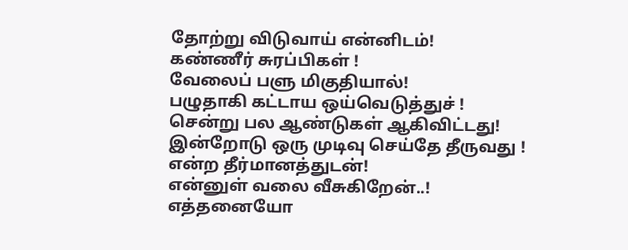தோற்று விடுவாய் என்னிடம்!
கண்ணீர் சுரப்பிகள் !
வேலைப் பளு மிகுதியால்!
பழுதாகி கட்டாய ஒய்வெடுத்துச் !
சென்று பல ஆண்டுகள் ஆகிவிட்டது!
இன்றோடு ஒரு முடிவு செய்தே தீருவது !
என்ற தீர்மானத்துடன்!
என்னுள் வலை வீசுகிறேன்..!
எத்தனையோ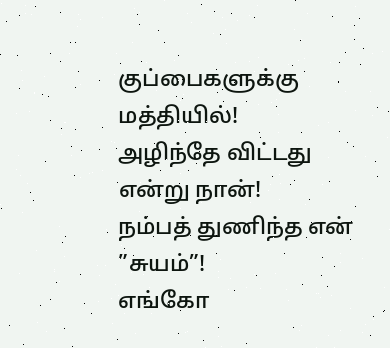குப்பைகளுக்கு மத்தியில்!
அழிந்தே விட்டது என்று நான்!
நம்பத் துணிந்த என் ”சுயம்”!
எங்கோ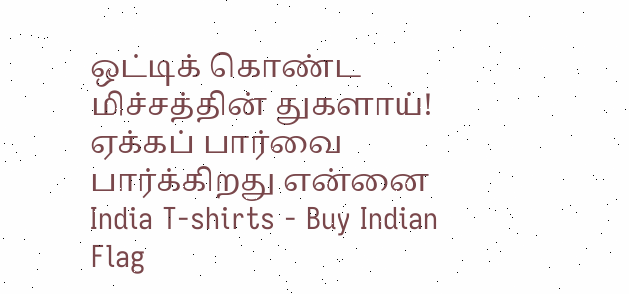ஒட்டிக் கொண்ட மிச்சத்தின் துகளாய்!
ஏக்கப் பார்வை பார்க்கிறது என்னை
India T-shirts - Buy Indian Flag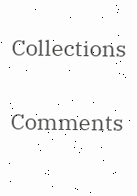Collections

Comments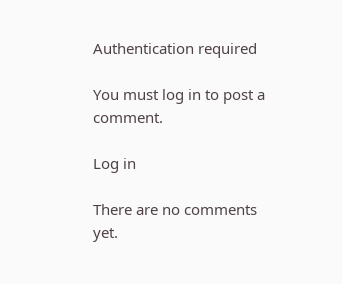Authentication required

You must log in to post a comment.

Log in

There are no comments yet.